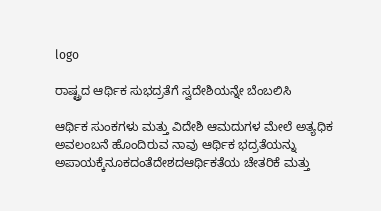logo

ರಾಷ್ಟ್ರದ ಆರ್ಥಿಕ ಸುಭದ್ರತೆಗೆ ಸ್ವದೇಶಿಯನ್ನೇ ಬೆಂಬಲಿಸಿ

ಆರ್ಥಿಕ ಸುಂಕಗಳು ಮತ್ತು ವಿದೇಶಿ ಆಮದುಗಳ ಮೇಲೆ ಅತ್ಯಧಿಕ ಅವಲಂಬನೆ ಹೊಂದಿರುವ ನಾವು ಆರ್ಥಿಕ ಭದ್ರತೆಯನ್ನು ಅಪಾಯಕ್ಕೆನೂಕದಂತೆದೇಶದಆರ್ಥಿಕತೆಯ ಚೇತರಿಕೆ ಮತ್ತು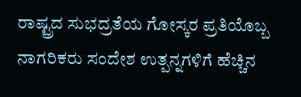ರಾಷ್ಟ್ರದ ಸುಭದ್ರತೆಯ ಗೋಸ್ಕರ ಪ್ರತಿಯೊಬ್ಬ ನಾಗರಿಕರು ಸಂದೇಶ ಉತ್ಪನ್ನಗಳಿಗೆ ಹೆಚ್ಚಿನ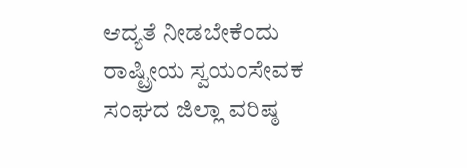ಆದ್ಯತೆ ನೀಡಬೇಕೆಂದು ರಾಷ್ಟ್ರೀಯ ಸ್ವಯಂಸೇವಕ ಸಂಘದ ಜಿಲ್ಲಾ ವರಿಷ್ಠ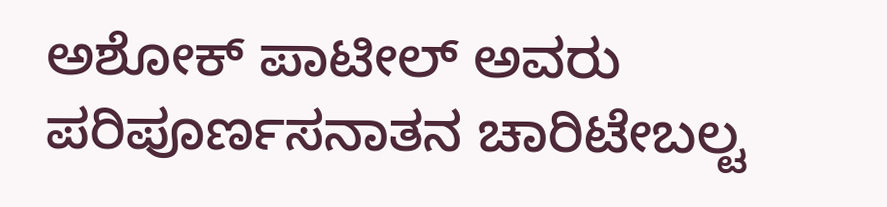ಅಶೋಕ್ ಪಾಟೀಲ್ ಅವರು ಪರಿಪೂರ್ಣಸನಾತನ ಚಾರಿಟೇಬಲ್ಟ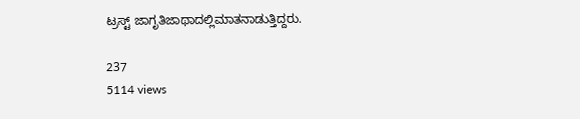ಟ್ರಸ್ಟ್ ಜಾಗೃತಿಜಾಥಾದಲ್ಲಿಮಾತನಾಡುತ್ತಿದ್ದರು.

237
5114 views